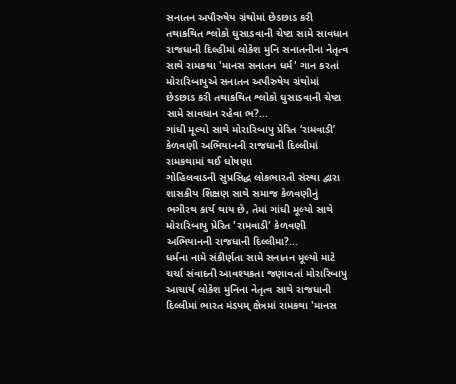સનાતન અપૌરુષેય ગ્રંથોમાં છેડછાડ કરી તથાકથિત શ્લોકો ઘુસાડવાની ચેષ્ટા સામે સાવધાન
રાજધાની દિલ્હીમાં લોકેશ મુનિ સનાતનીના નેતૃત્વ સાથે રામકથા 'માનસ સનાતન ધર્મ' ગાન કરતાં મોરારિબાપુએ સનાતન અપૌરુષેય ગ્રંથોમાં છેડછાડ કરી તથાકથિત શ્લોકો ઘુસાડવાની ચેષ્ટા સામે સાવધાન રહેવા ભ?...
ગાંધી મૂલ્યો સાથે મોરારિબાપુ પ્રેરિત ‘રામવાડી’ કેળવણી અભિયાનની રાજધાની દિલ્લીમાં રામકથામાં થઈ ઘોષણા
ગોહિલવાડની સુપ્રસિદ્ધ લોકભારતી સંસ્થા દ્વારા શાસકીય શિક્ષણ સાથે સમાજ કેળવણીનું ભગીરથ કાર્ય થાય છે, તેમાં ગાંધી મૂલ્યો સાથે મોરારિબાપુ પ્રેરિત 'રામવાડી' કેળવણી અભિયાનની રાજધાની દિલ્લીમા?...
ધર્મના નામે સંકીર્ણતા સામે સનાતન મૂલ્યો માટે ચર્ચા સંવાદની આવશ્યકતા જણાવતાં મોરારિબાપુ
આચાર્ય લોકેશ મુનિના નેતૃત્વ સાથે રાજધાની દિલ્લીમાં ભારત મંડપમ્ ક્ષેત્રમાં રામકથા 'માનસ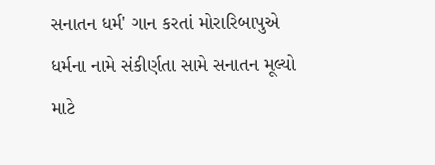સનાતન ધર્મ' ગાન કરતાં મોરારિબાપુએ ધર્મના નામે સંકીર્ણતા સામે સનાતન મૂલ્યો માટે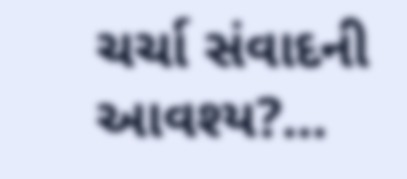ચર્ચા સંવાદની આવશ્ય?...